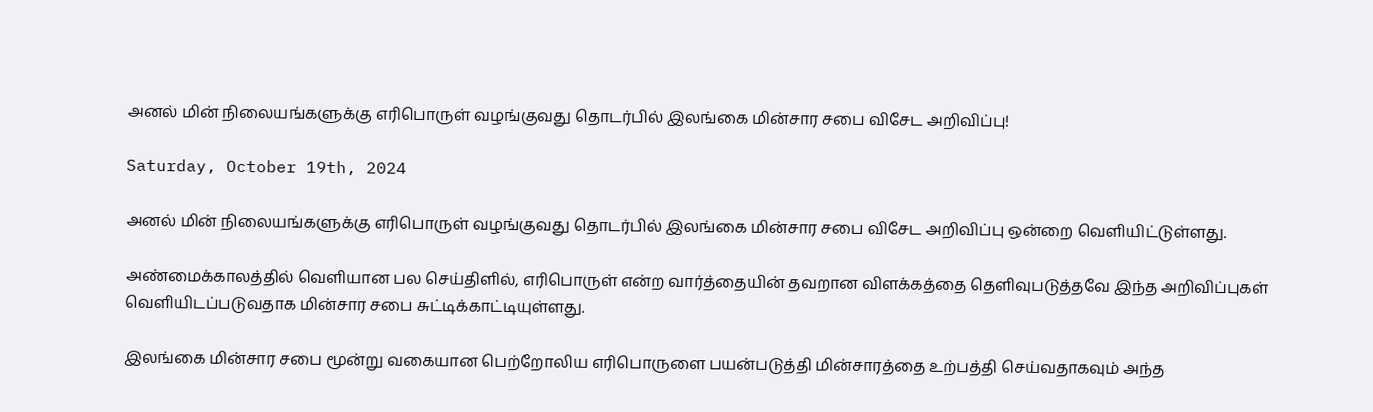அனல் மின் நிலையங்களுக்கு எரிபொருள் வழங்குவது தொடர்பில் இலங்கை மின்சார சபை விசேட அறிவிப்பு!

Saturday, October 19th, 2024

அனல் மின் நிலையங்களுக்கு எரிபொருள் வழங்குவது தொடர்பில் இலங்கை மின்சார சபை விசேட அறிவிப்பு ஒன்றை வெளியிட்டுள்ளது.

அண்மைக்காலத்தில் வெளியான பல செய்திளில், எரிபொருள் என்ற வார்த்தையின் தவறான விளக்கத்தை தெளிவுபடுத்தவே இந்த அறிவிப்புகள் வெளியிடப்படுவதாக மின்சார சபை சுட்டிக்காட்டியுள்ளது.

இலங்கை மின்சார சபை மூன்று வகையான பெற்றோலிய எரிபொருளை பயன்படுத்தி மின்சாரத்தை உற்பத்தி செய்வதாகவும் அந்த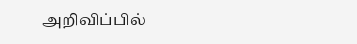அறிவிப்பில்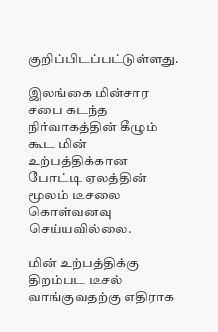குறிப்பிடப்பட்டுள்ளது.

இலங்கை மின்சார சபை கடந்த நிர்வாகத்தின் கீழும் கூட மின் உற்பத்திக்கான போட்டி ஏலத்தின் மூலம் டீசலை கொள்வனவு செய்யவில்லை.

மின் உற்பத்திக்கு திறம்பட டீசல் வாங்குவதற்கு எதிராக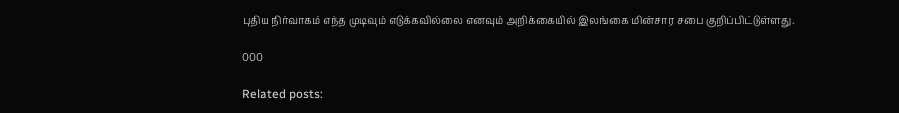புதிய நிர்வாகம் எந்த முடிவும் எடுக்கவில்லை எனவும் அறிக்கையில் இலங்கை மின்சார சபை குறிப்பிட்டுள்ளது.

000

Related posts: